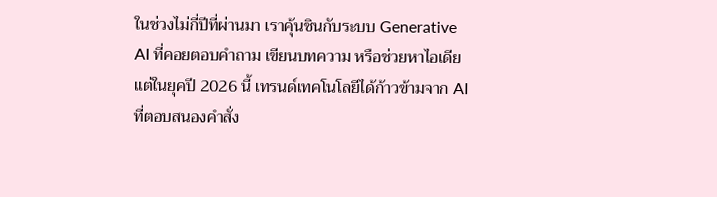ในช่วงไม่กี่ปีที่ผ่านมา เราคุ้นชินกับระบบ Generative AI ที่คอยตอบคำถาม เขียนบทความ หรือช่วยหาไอเดีย แต่ในยุคปี 2026 นี้ เทรนด์เทคโนโลยีได้ก้าวข้ามจาก AI ที่ตอบสนองคำสั่ง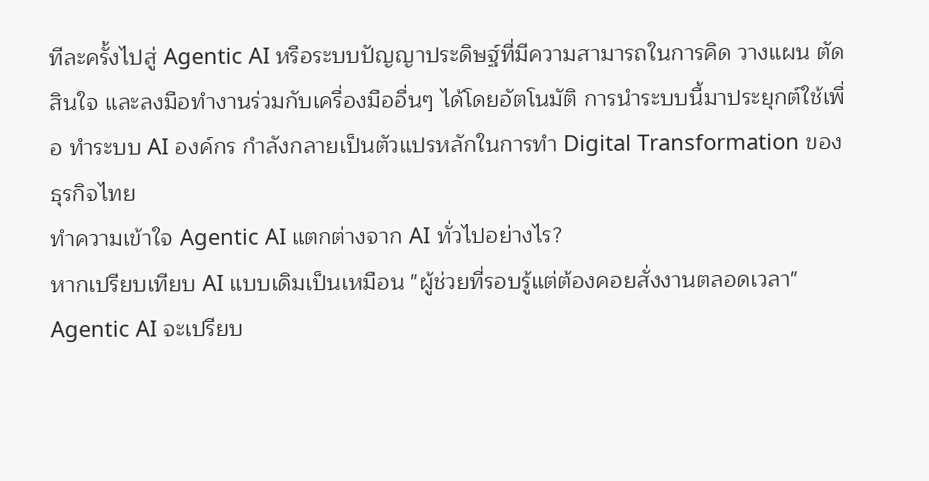ทีละครั้งไปสู่ Agentic AI หรือระบบปัญญาประดิษฐ์ที่มีความสามารถในการคิด วางแผน ตัดสินใจ และลงมือทำงานร่วมกับเครื่องมืออื่นๆ ได้โดยอัตโนมัติ การนำระบบนี้มาประยุกต์ใช้เพื่อ ทำระบบ AI องค์กร กำลังกลายเป็นตัวแปรหลักในการทำ Digital Transformation ของธุรกิจไทย
ทำความเข้าใจ Agentic AI แตกต่างจาก AI ทั่วไปอย่างไร?
หากเปรียบเทียบ AI แบบเดิมเป็นเหมือน "ผู้ช่วยที่รอบรู้แต่ต้องคอยสั่งงานตลอดเวลา" Agentic AI จะเปรียบ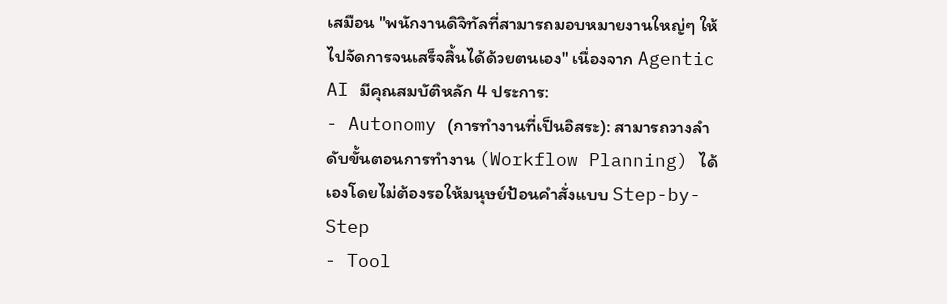เสมือน "พนักงานดิจิทัลที่สามารถมอบหมายงานใหญ่ๆ ให้ไปจัดการจนเสร็จสิ้นได้ด้วยตนเอง" เนื่องจาก Agentic AI มีคุณสมบัติหลัก 4 ประการ:
- Autonomy (การทำงานที่เป็นอิสระ): สามารถวางลำดับขั้นตอนการทำงาน (Workflow Planning) ได้เองโดยไม่ต้องรอให้มนุษย์ป้อนคำสั่งแบบ Step-by-Step
- Tool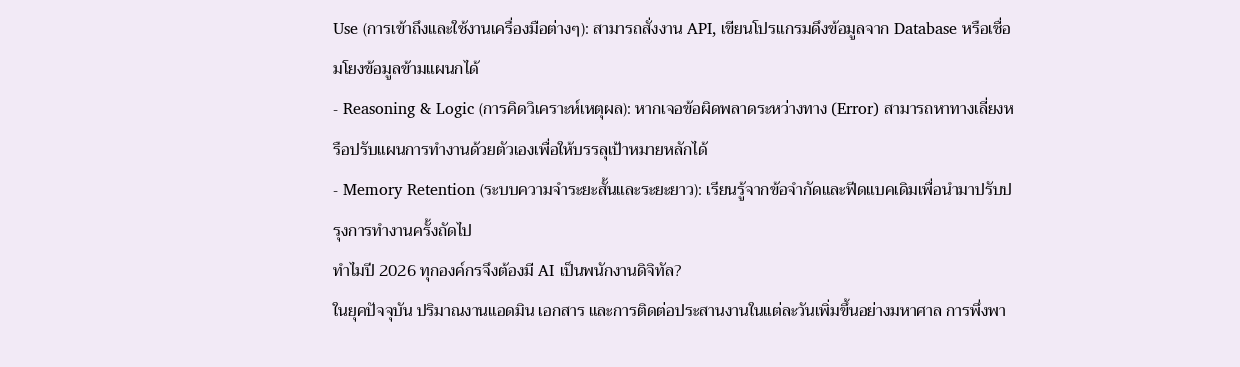Use (การเข้าถึงและใช้งานเครื่องมือต่างๆ): สามารถสั่งงาน API, เขียนโปรแกรมดึงข้อมูลจาก Database หรือเชื่อมโยงข้อมูลข้ามแผนกได้
- Reasoning & Logic (การคิดวิเคราะห์เหตุผล): หากเจอข้อผิดพลาดระหว่างทาง (Error) สามารถหาทางเลี่ยงหรือปรับแผนการทำงานด้วยตัวเองเพื่อให้บรรลุเป้าหมายหลักได้
- Memory Retention (ระบบความจำระยะสั้นและระยะยาว): เรียนรู้จากข้อจำกัดและฟีดแบคเดิมเพื่อนำมาปรับปรุงการทำงานครั้งถัดไป
ทำไมปี 2026 ทุกองค์กรจึงต้องมี AI เป็นพนักงานดิจิทัล?
ในยุคปัจจุบัน ปริมาณงานแอดมิน เอกสาร และการติดต่อประสานงานในแต่ละวันเพิ่มขึ้นอย่างมหาศาล การพึ่งพา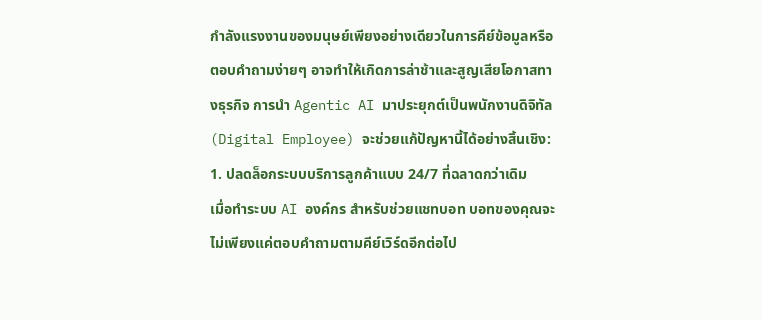กำลังแรงงานของมนุษย์เพียงอย่างเดียวในการคีย์ข้อมูลหรือตอบคำถามง่ายๆ อาจทำให้เกิดการล่าช้าและสูญเสียโอกาสทางธุรกิจ การนำ Agentic AI มาประยุกต์เป็นพนักงานดิจิทัล (Digital Employee) จะช่วยแก้ปัญหานี้ได้อย่างสิ้นเชิง:
1. ปลดล็อกระบบบริการลูกค้าแบบ 24/7 ที่ฉลาดกว่าเดิม
เมื่อทำระบบ AI องค์กร สำหรับช่วยแชทบอท บอทของคุณจะไม่เพียงแค่ตอบคำถามตามคีย์เวิร์ดอีกต่อไป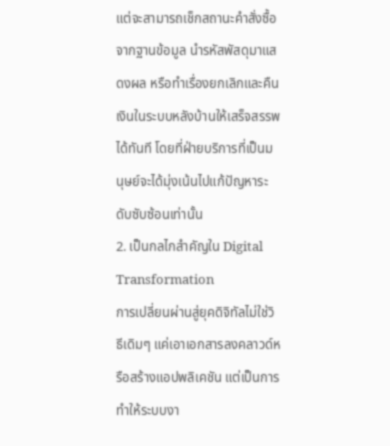แต่จะสามารถเช็กสถานะคำสั่งซื้อจากฐานข้อมูล นำรหัสพัสดุมาแสดงผล หรือทำเรื่องยกเลิกและคืนเงินในระบบหลังบ้านให้เสร็จสรรพได้ทันที โดยที่ฝ่ายบริการที่เป็นมนุษย์จะได้มุ่งเน้นไปแก้ปัญหาระดับซับซ้อนเท่านั้น
2. เป็นกลไกสำคัญใน Digital Transformation
การเปลี่ยนผ่านสู่ยุคดิจิทัลไม่ใช่วิธีเดิมๆ แค่เอาเอกสารลงคลาวด์หรือสร้างแอปพลิเคชัน แต่เป็นการทำให้ระบบงา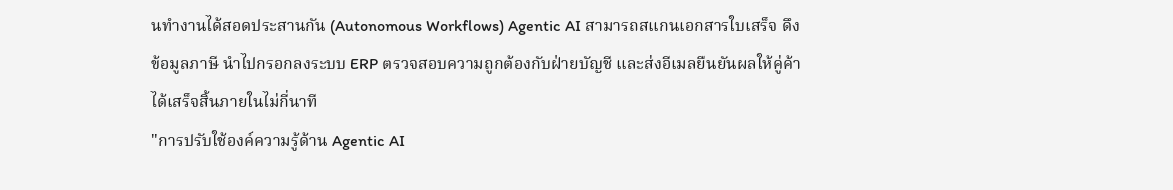นทำงานได้สอดประสานกัน (Autonomous Workflows) Agentic AI สามารถสแกนเอกสารใบเสร็จ ดึงข้อมูลภาษี นำไปกรอกลงระบบ ERP ตรวจสอบความถูกต้องกับฝ่ายบัญชี และส่งอีเมลยืนยันผลให้คู่ค้าได้เสร็จสิ้นภายในไม่กี่นาที
"การปรับใช้องค์ความรู้ด้าน Agentic AI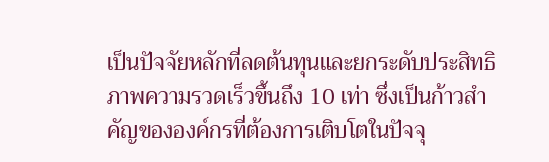เป็นปัจจัยหลักที่ลดต้นทุนและยกระดับประสิทธิภาพความรวดเร็วขึ้นถึง 10 เท่า ซึ่งเป็นก้าวสำคัญขององค์กรที่ต้องการเติบโตในปัจจุ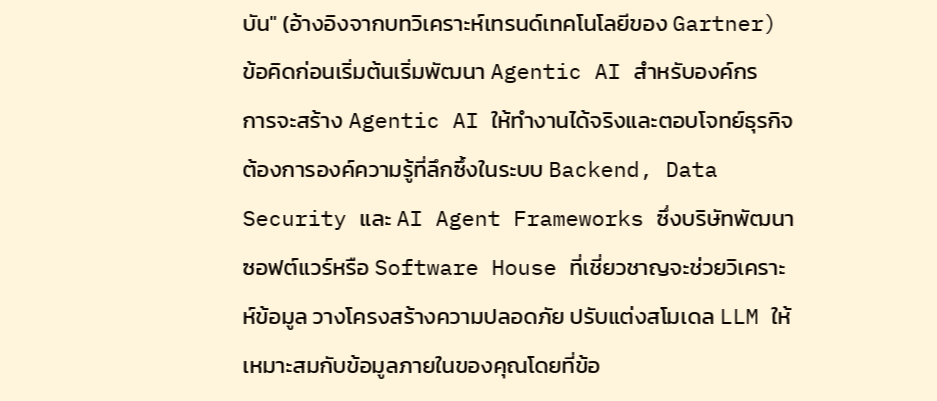บัน" (อ้างอิงจากบทวิเคราะห์เทรนด์เทคโนโลยีของ Gartner)
ข้อคิดก่อนเริ่มต้นเริ่มพัฒนา Agentic AI สำหรับองค์กร
การจะสร้าง Agentic AI ให้ทำงานได้จริงและตอบโจทย์ธุรกิจ ต้องการองค์ความรู้ที่ลึกซึ้งในระบบ Backend, Data Security และ AI Agent Frameworks ซึ่งบริษัทพัฒนาซอฟต์แวร์หรือ Software House ที่เชี่ยวชาญจะช่วยวิเคราะห์ข้อมูล วางโครงสร้างความปลอดภัย ปรับแต่งสโมเดล LLM ให้เหมาะสมกับข้อมูลภายในของคุณโดยที่ข้อ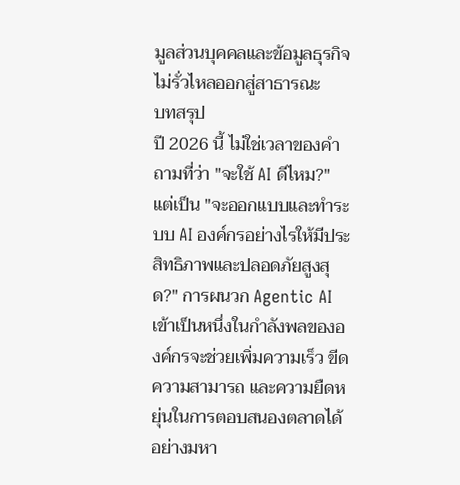มูลส่วนบุคคลและข้อมูลธุรกิจไม่รั่วไหลออกสู่สาธารณะ
บทสรุป
ปี 2026 นี้ ไม่ใช่เวลาของคำถามที่ว่า "จะใช้ AI ดีไหม?" แต่เป็น "จะออกแบบและทำระบบ AI องค์กรอย่างไรให้มีประสิทธิภาพและปลอดภัยสูงสุด?" การผนวก Agentic AI เข้าเป็นหนึ่งในกำลังพลขององค์กรจะช่วยเพิ่มความเร็ว ขีดความสามารถ และความยืดหยุ่นในการตอบสนองตลาดได้อย่างมหา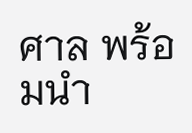ศาล พร้อมนำ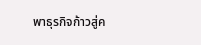พาธุรกิจก้าวสู่ค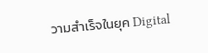วามสำเร็จในยุค Digital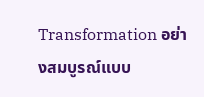Transformation อย่างสมบูรณ์แบบ